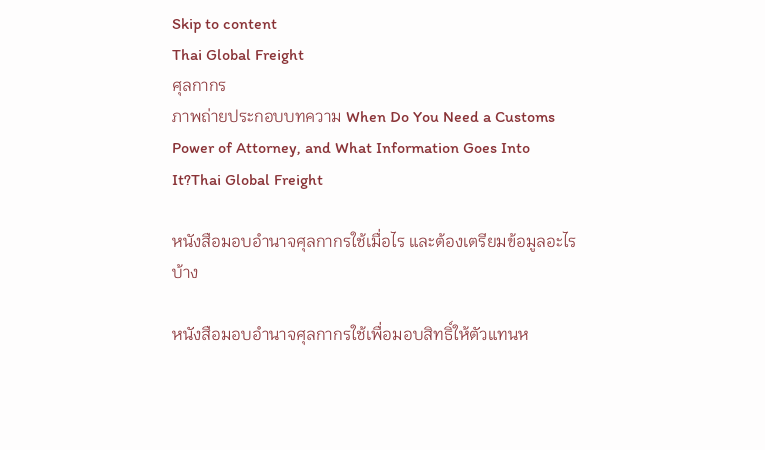Skip to content
Thai Global Freight
ศุลกากร
ภาพถ่ายประกอบบทความ When Do You Need a Customs Power of Attorney, and What Information Goes Into It?Thai Global Freight

หนังสือมอบอำนาจศุลกากรใช้เมื่อไร และต้องเตรียมข้อมูลอะไรบ้าง

หนังสือมอบอำนาจศุลกากรใช้เพื่อมอบสิทธิ์ให้ตัวแทนห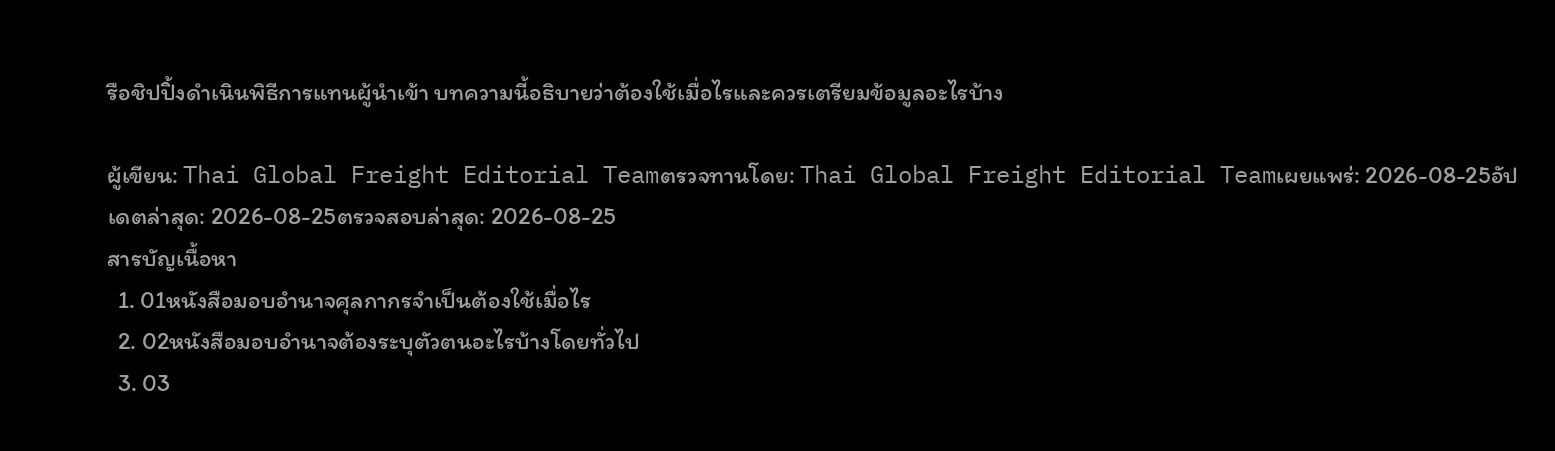รือชิปปิ้งดำเนินพิธีการแทนผู้นำเข้า บทความนี้อธิบายว่าต้องใช้เมื่อไรและควรเตรียมข้อมูลอะไรบ้าง

ผู้เขียน: Thai Global Freight Editorial Teamตรวจทานโดย: Thai Global Freight Editorial Teamเผยแพร่: 2026-08-25อัปเดตล่าสุด: 2026-08-25ตรวจสอบล่าสุด: 2026-08-25
สารบัญเนื้อหา
  1. 01หนังสือมอบอำนาจศุลกากรจำเป็นต้องใช้เมื่อไร
  2. 02หนังสือมอบอำนาจต้องระบุตัวตนอะไรบ้างโดยทั่วไป
  3. 03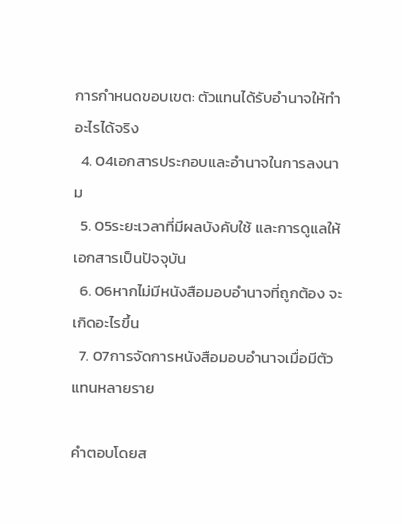การกำหนดขอบเขต: ตัวแทนได้รับอำนาจให้ทำอะไรได้จริง
  4. 04เอกสารประกอบและอำนาจในการลงนาม
  5. 05ระยะเวลาที่มีผลบังคับใช้ และการดูแลให้เอกสารเป็นปัจจุบัน
  6. 06หากไม่มีหนังสือมอบอำนาจที่ถูกต้อง จะเกิดอะไรขึ้น
  7. 07การจัดการหนังสือมอบอำนาจเมื่อมีตัวแทนหลายราย

คำตอบโดยส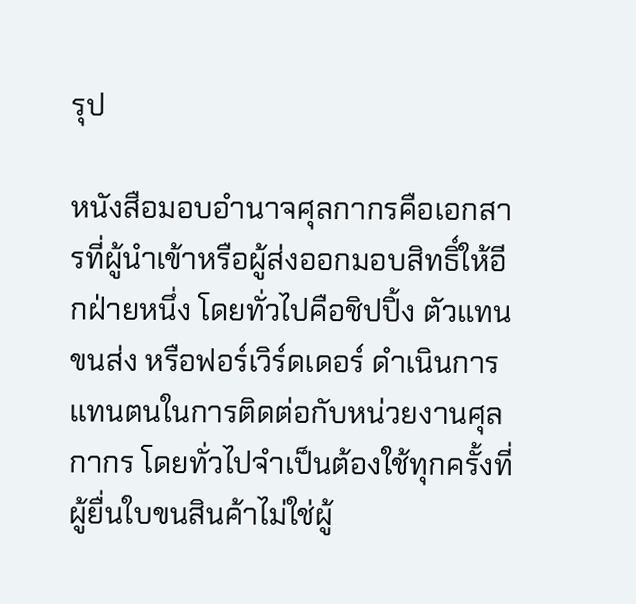รุป

หนังสือมอบอำนาจศุลกากรคือเอกสารที่ผู้นำเข้าหรือผู้ส่งออกมอบสิทธิ์ให้อีกฝ่ายหนึ่ง โดยทั่วไปคือชิปปิ้ง ตัวแทนขนส่ง หรือฟอร์เวิร์ดเดอร์ ดำเนินการแทนตนในการติดต่อกับหน่วยงานศุลกากร โดยทั่วไปจำเป็นต้องใช้ทุกครั้งที่ผู้ยื่นใบขนสินค้าไม่ใช่ผู้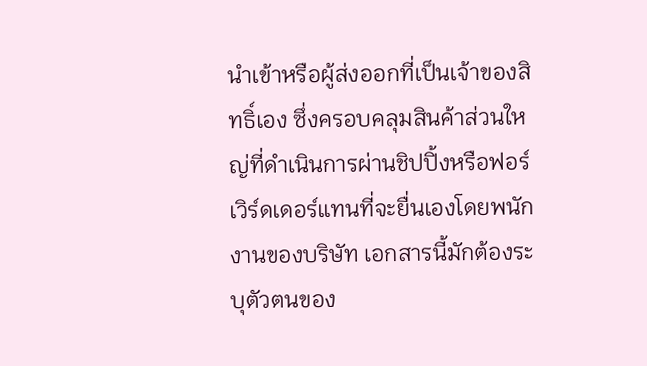นำเข้าหรือผู้ส่งออกที่เป็นเจ้าของสิทธิ์เอง ซึ่งครอบคลุมสินค้าส่วนใหญ่ที่ดำเนินการผ่านชิปปิ้งหรือฟอร์เวิร์ดเดอร์แทนที่จะยื่นเองโดยพนักงานของบริษัท เอกสารนี้มักต้องระบุตัวตนของ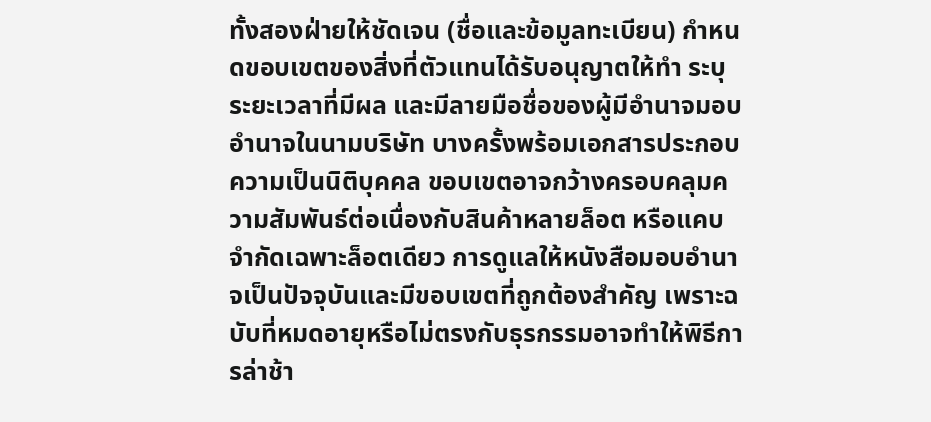ทั้งสองฝ่ายให้ชัดเจน (ชื่อและข้อมูลทะเบียน) กำหนดขอบเขตของสิ่งที่ตัวแทนได้รับอนุญาตให้ทำ ระบุระยะเวลาที่มีผล และมีลายมือชื่อของผู้มีอำนาจมอบอำนาจในนามบริษัท บางครั้งพร้อมเอกสารประกอบความเป็นนิติบุคคล ขอบเขตอาจกว้างครอบคลุมความสัมพันธ์ต่อเนื่องกับสินค้าหลายล็อต หรือแคบจำกัดเฉพาะล็อตเดียว การดูแลให้หนังสือมอบอำนาจเป็นปัจจุบันและมีขอบเขตที่ถูกต้องสำคัญ เพราะฉบับที่หมดอายุหรือไม่ตรงกับธุรกรรมอาจทำให้พิธีการล่าช้า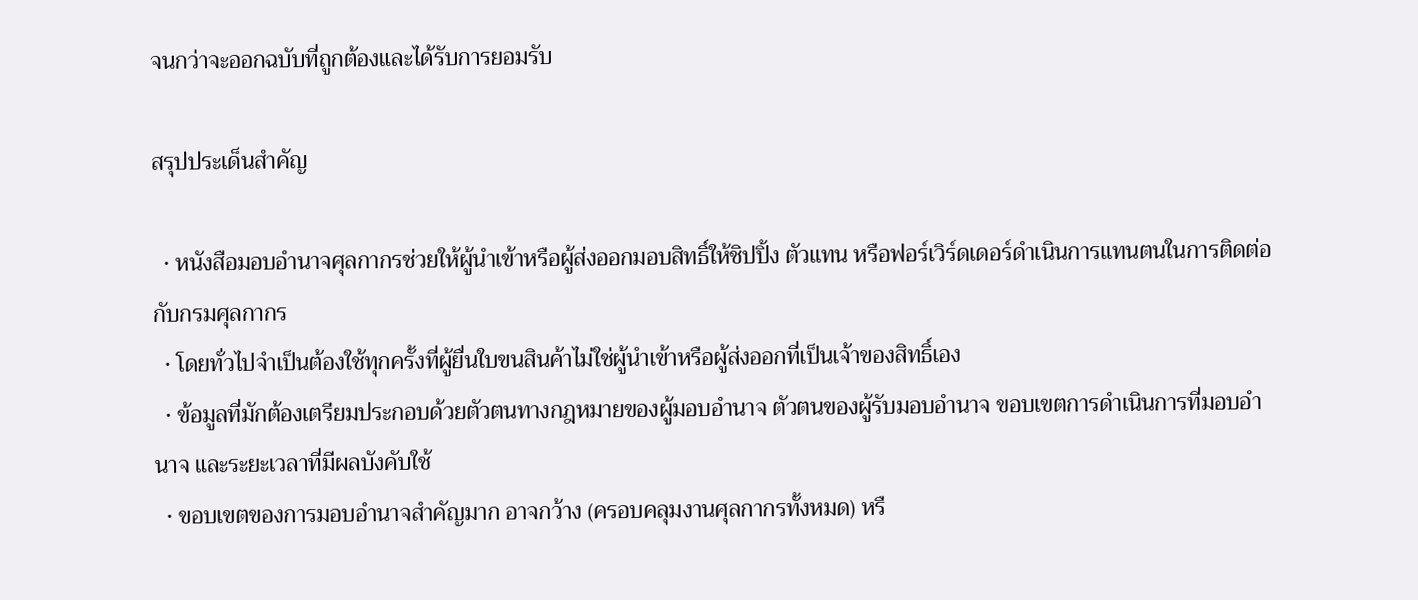จนกว่าจะออกฉบับที่ถูกต้องและได้รับการยอมรับ

สรุปประเด็นสำคัญ

  • หนังสือมอบอำนาจศุลกากรช่วยให้ผู้นำเข้าหรือผู้ส่งออกมอบสิทธิ์ให้ชิปปิ้ง ตัวแทน หรือฟอร์เวิร์ดเดอร์ดำเนินการแทนตนในการติดต่อกับกรมศุลกากร
  • โดยทั่วไปจำเป็นต้องใช้ทุกครั้งที่ผู้ยื่นใบขนสินค้าไม่ใช่ผู้นำเข้าหรือผู้ส่งออกที่เป็นเจ้าของสิทธิ์เอง
  • ข้อมูลที่มักต้องเตรียมประกอบด้วยตัวตนทางกฎหมายของผู้มอบอำนาจ ตัวตนของผู้รับมอบอำนาจ ขอบเขตการดำเนินการที่มอบอำนาจ และระยะเวลาที่มีผลบังคับใช้
  • ขอบเขตของการมอบอำนาจสำคัญมาก อาจกว้าง (ครอบคลุมงานศุลกากรทั้งหมด) หรื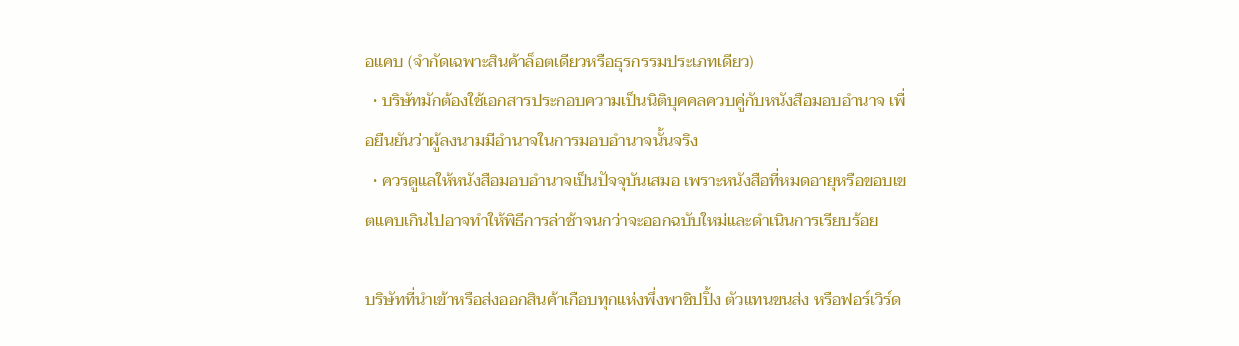อแคบ (จำกัดเฉพาะสินค้าล็อตเดียวหรือธุรกรรมประเภทเดียว)
  • บริษัทมักต้องใช้เอกสารประกอบความเป็นนิติบุคคลควบคู่กับหนังสือมอบอำนาจ เพื่อยืนยันว่าผู้ลงนามมีอำนาจในการมอบอำนาจนั้นจริง
  • ควรดูแลให้หนังสือมอบอำนาจเป็นปัจจุบันเสมอ เพราะหนังสือที่หมดอายุหรือขอบเขตแคบเกินไปอาจทำให้พิธีการล่าช้าจนกว่าจะออกฉบับใหม่และดำเนินการเรียบร้อย

บริษัทที่นำเข้าหรือส่งออกสินค้าเกือบทุกแห่งพึ่งพาชิปปิ้ง ตัวแทนขนส่ง หรือฟอร์เวิร์ด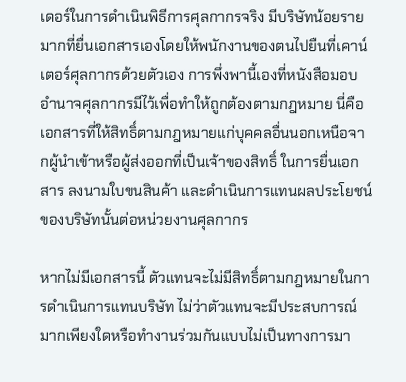เดอร์ในการดำเนินพิธีการศุลกากรจริง มีบริษัทน้อยรายมากที่ยื่นเอกสารเองโดยให้พนักงานของตนไปยืนที่เคาน์เตอร์ศุลกากรด้วยตัวเอง การพึ่งพานี้เองที่หนังสือมอบอำนาจศุลกากรมีไว้เพื่อทำให้ถูกต้องตามกฎหมาย นี่คือเอกสารที่ให้สิทธิ์ตามกฎหมายแก่บุคคลอื่นนอกเหนือจากผู้นำเข้าหรือผู้ส่งออกที่เป็นเจ้าของสิทธิ์ ในการยื่นเอกสาร ลงนามใบขนสินค้า และดำเนินการแทนผลประโยชน์ของบริษัทนั้นต่อหน่วยงานศุลกากร

หากไม่มีเอกสารนี้ ตัวแทนจะไม่มีสิทธิ์ตามกฎหมายในการดำเนินการแทนบริษัท ไม่ว่าตัวแทนจะมีประสบการณ์มากเพียงใดหรือทำงานร่วมกันแบบไม่เป็นทางการมา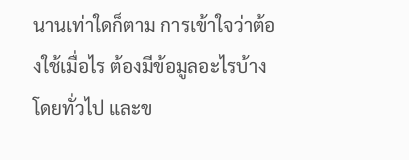นานเท่าใดก็ตาม การเข้าใจว่าต้องใช้เมื่อไร ต้องมีข้อมูลอะไรบ้างโดยทั่วไป และข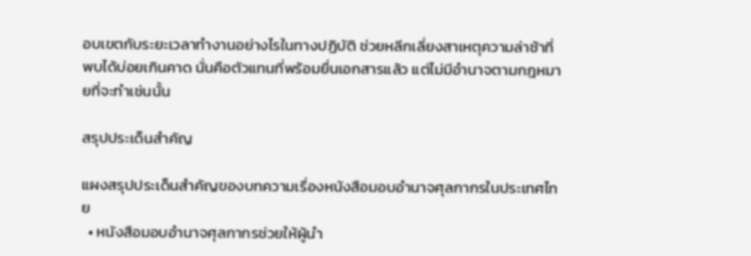อบเขตกับระยะเวลาทำงานอย่างไรในทางปฏิบัติ ช่วยหลีกเลี่ยงสาเหตุความล่าช้าที่พบได้บ่อยเกินคาด นั่นคือตัวแทนที่พร้อมยื่นเอกสารแล้ว แต่ไม่มีอำนาจตามกฎหมายที่จะทำเช่นนั้น

สรุปประเด็นสำคัญ

แผงสรุปประเด็นสำคัญของบทความเรื่องหนังสือมอบอำนาจศุลกากรในประเทศไทย
  • หนังสือมอบอำนาจศุลกากรช่วยให้ผู้นำ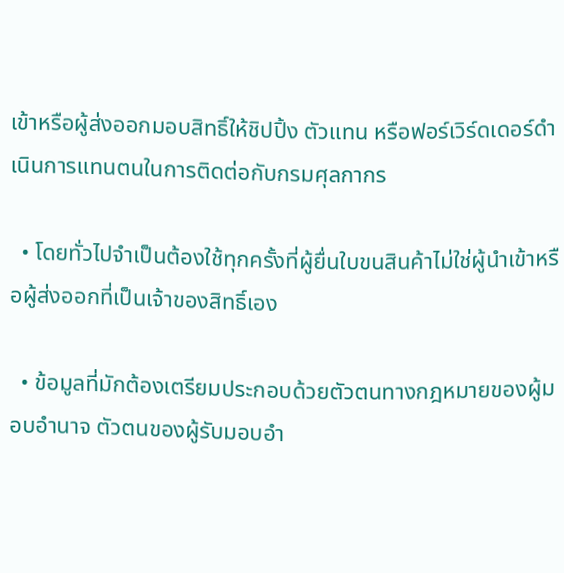เข้าหรือผู้ส่งออกมอบสิทธิ์ให้ชิปปิ้ง ตัวแทน หรือฟอร์เวิร์ดเดอร์ดำเนินการแทนตนในการติดต่อกับกรมศุลกากร

  • โดยทั่วไปจำเป็นต้องใช้ทุกครั้งที่ผู้ยื่นใบขนสินค้าไม่ใช่ผู้นำเข้าหรือผู้ส่งออกที่เป็นเจ้าของสิทธิ์เอง

  • ข้อมูลที่มักต้องเตรียมประกอบด้วยตัวตนทางกฎหมายของผู้มอบอำนาจ ตัวตนของผู้รับมอบอำ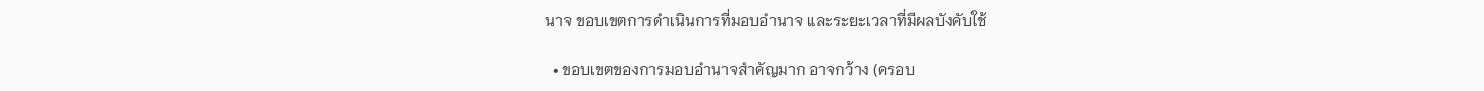นาจ ขอบเขตการดำเนินการที่มอบอำนาจ และระยะเวลาที่มีผลบังคับใช้

  • ขอบเขตของการมอบอำนาจสำคัญมาก อาจกว้าง (ครอบ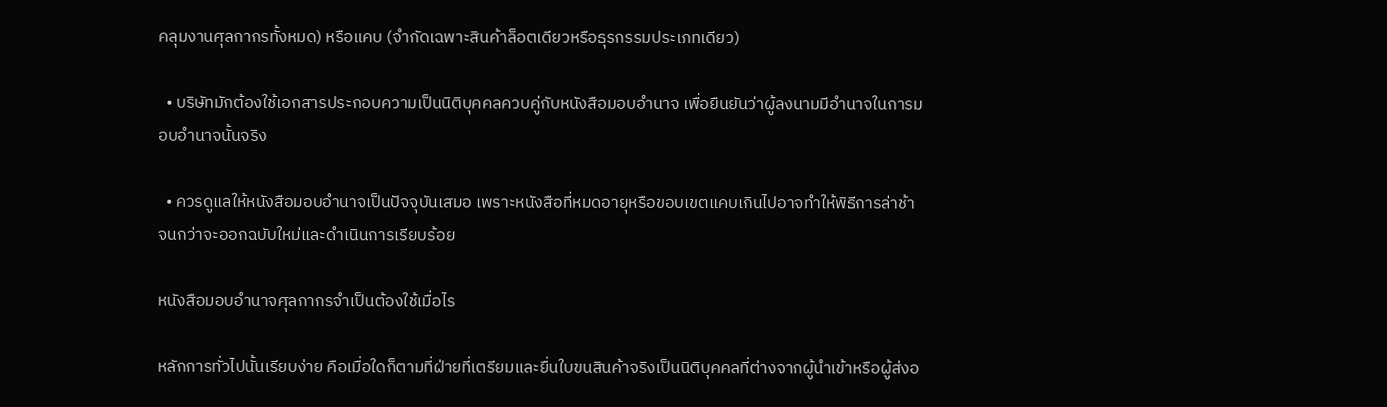คลุมงานศุลกากรทั้งหมด) หรือแคบ (จำกัดเฉพาะสินค้าล็อตเดียวหรือธุรกรรมประเภทเดียว)

  • บริษัทมักต้องใช้เอกสารประกอบความเป็นนิติบุคคลควบคู่กับหนังสือมอบอำนาจ เพื่อยืนยันว่าผู้ลงนามมีอำนาจในการมอบอำนาจนั้นจริง

  • ควรดูแลให้หนังสือมอบอำนาจเป็นปัจจุบันเสมอ เพราะหนังสือที่หมดอายุหรือขอบเขตแคบเกินไปอาจทำให้พิธีการล่าช้าจนกว่าจะออกฉบับใหม่และดำเนินการเรียบร้อย

หนังสือมอบอำนาจศุลกากรจำเป็นต้องใช้เมื่อไร

หลักการทั่วไปนั้นเรียบง่าย คือเมื่อใดก็ตามที่ฝ่ายที่เตรียมและยื่นใบขนสินค้าจริงเป็นนิติบุคคลที่ต่างจากผู้นำเข้าหรือผู้ส่งอ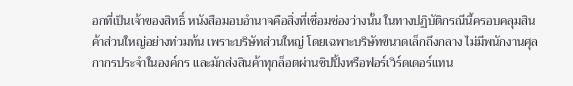อกที่เป็นเจ้าของสิทธิ์ หนังสือมอบอำนาจคือสิ่งที่เชื่อมช่องว่างนั้น ในทางปฏิบัติกรณีนี้ครอบคลุมสินค้าส่วนใหญ่อย่างท่วมท้น เพราะบริษัทส่วนใหญ่ โดยเฉพาะบริษัทขนาดเล็กถึงกลาง ไม่มีพนักงานศุลกากรประจำในองค์กร และมักส่งสินค้าทุกล็อตผ่านชิปปิ้งหรือฟอร์เวิร์ดเดอร์แทน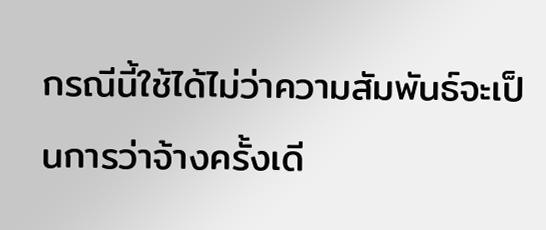กรณีนี้ใช้ได้ไม่ว่าความสัมพันธ์จะเป็นการว่าจ้างครั้งเดี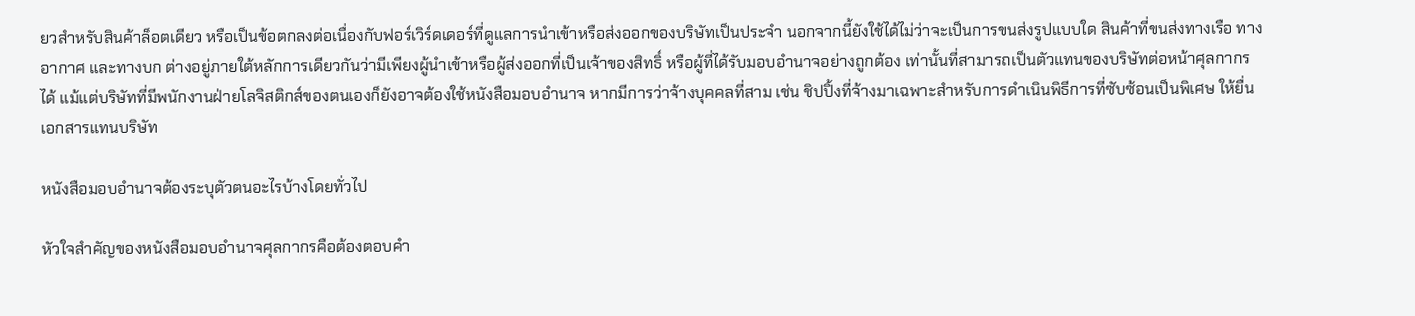ยวสำหรับสินค้าล็อตเดียว หรือเป็นข้อตกลงต่อเนื่องกับฟอร์เวิร์ดเดอร์ที่ดูแลการนำเข้าหรือส่งออกของบริษัทเป็นประจำ นอกจากนี้ยังใช้ได้ไม่ว่าจะเป็นการขนส่งรูปแบบใด สินค้าที่ขนส่งทางเรือ ทางอากาศ และทางบก ต่างอยู่ภายใต้หลักการเดียวกันว่ามีเพียงผู้นำเข้าหรือผู้ส่งออกที่เป็นเจ้าของสิทธิ์ หรือผู้ที่ได้รับมอบอำนาจอย่างถูกต้อง เท่านั้นที่สามารถเป็นตัวแทนของบริษัทต่อหน้าศุลกากรได้ แม้แต่บริษัทที่มีพนักงานฝ่ายโลจิสติกส์ของตนเองก็ยังอาจต้องใช้หนังสือมอบอำนาจ หากมีการว่าจ้างบุคคลที่สาม เช่น ชิปปิ้งที่จ้างมาเฉพาะสำหรับการดำเนินพิธีการที่ซับซ้อนเป็นพิเศษ ให้ยื่นเอกสารแทนบริษัท

หนังสือมอบอำนาจต้องระบุตัวตนอะไรบ้างโดยทั่วไป

หัวใจสำคัญของหนังสือมอบอำนาจศุลกากรคือต้องตอบคำ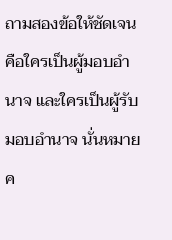ถามสองข้อให้ชัดเจน คือใครเป็นผู้มอบอำนาจ และใครเป็นผู้รับมอบอำนาจ นั่นหมายค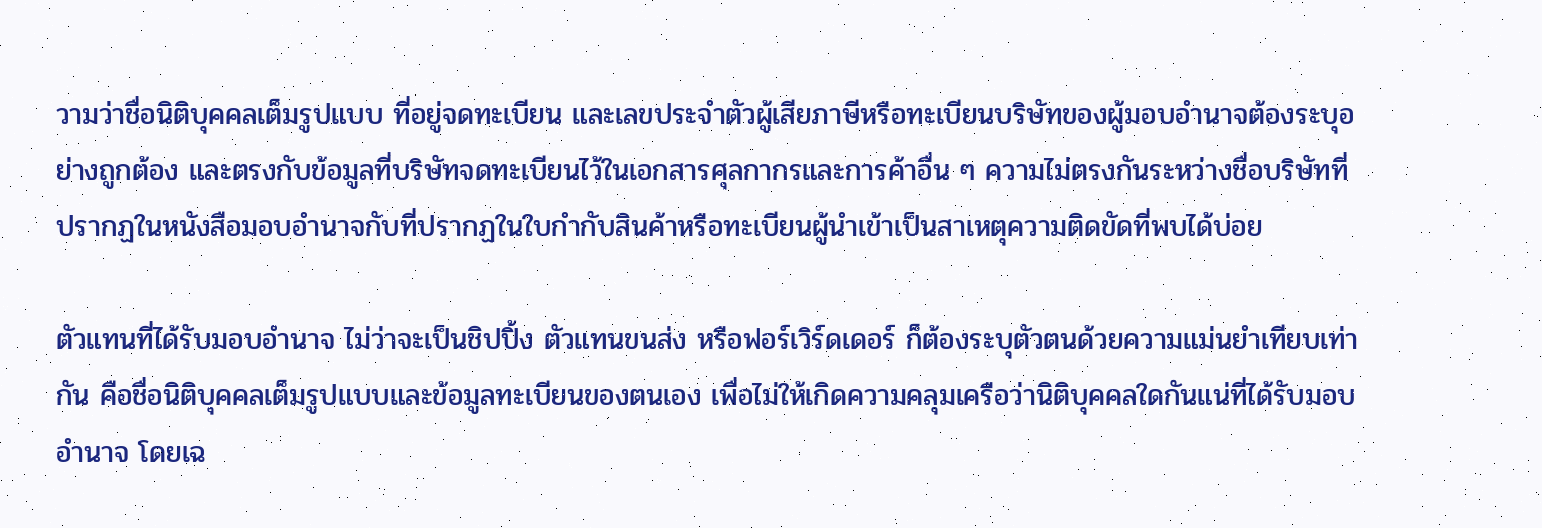วามว่าชื่อนิติบุคคลเต็มรูปแบบ ที่อยู่จดทะเบียน และเลขประจำตัวผู้เสียภาษีหรือทะเบียนบริษัทของผู้มอบอำนาจต้องระบุอย่างถูกต้อง และตรงกับข้อมูลที่บริษัทจดทะเบียนไว้ในเอกสารศุลกากรและการค้าอื่น ๆ ความไม่ตรงกันระหว่างชื่อบริษัทที่ปรากฏในหนังสือมอบอำนาจกับที่ปรากฏในใบกำกับสินค้าหรือทะเบียนผู้นำเข้าเป็นสาเหตุความติดขัดที่พบได้บ่อย

ตัวแทนที่ได้รับมอบอำนาจ ไม่ว่าจะเป็นชิปปิ้ง ตัวแทนขนส่ง หรือฟอร์เวิร์ดเดอร์ ก็ต้องระบุตัวตนด้วยความแม่นยำเทียบเท่ากัน คือชื่อนิติบุคคลเต็มรูปแบบและข้อมูลทะเบียนของตนเอง เพื่อไม่ให้เกิดความคลุมเครือว่านิติบุคคลใดกันแน่ที่ได้รับมอบอำนาจ โดยเฉ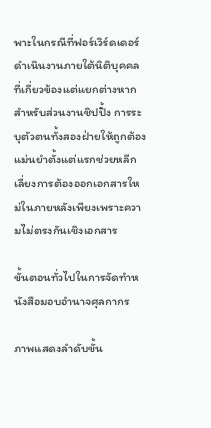พาะในกรณีที่ฟอร์เวิร์ดเดอร์ดำเนินงานภายใต้นิติบุคคลที่เกี่ยวข้องแต่แยกต่างหากสำหรับส่วนงานชิปปิ้ง การระบุตัวตนทั้งสองฝ่ายให้ถูกต้องแม่นยำตั้งแต่แรกช่วยหลีกเลี่ยงการต้องออกเอกสารใหม่ในภายหลังเพียงเพราะความไม่ตรงกันเชิงเอกสาร

ขั้นตอนทั่วไปในการจัดทำหนังสือมอบอำนาจศุลกากร

ภาพแสดงลำดับขั้น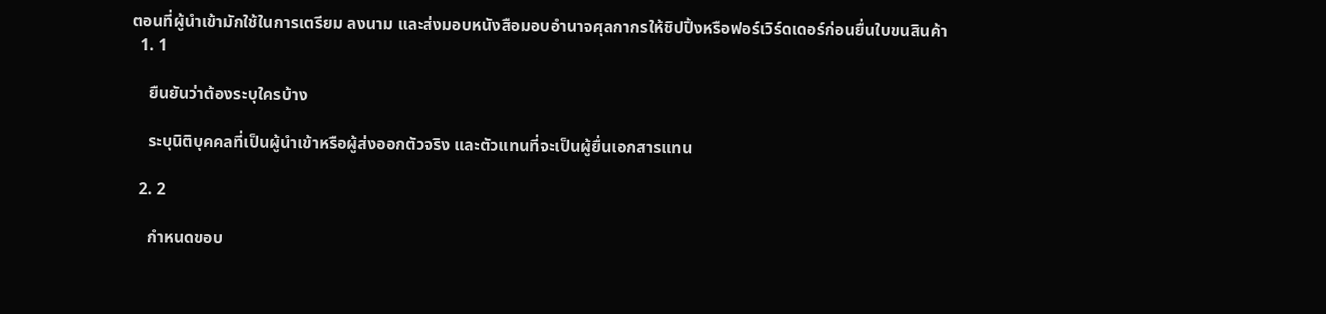ตอนที่ผู้นำเข้ามักใช้ในการเตรียม ลงนาม และส่งมอบหนังสือมอบอำนาจศุลกากรให้ชิปปิ้งหรือฟอร์เวิร์ดเดอร์ก่อนยื่นใบขนสินค้า
  1. 1

    ยืนยันว่าต้องระบุใครบ้าง

    ระบุนิติบุคคลที่เป็นผู้นำเข้าหรือผู้ส่งออกตัวจริง และตัวแทนที่จะเป็นผู้ยื่นเอกสารแทน

  2. 2

    กำหนดขอบ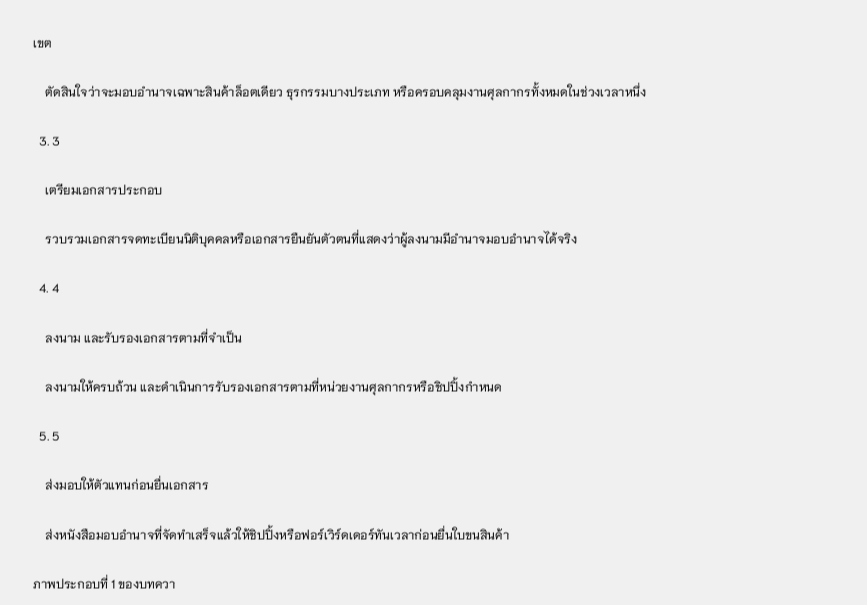เขต

    ตัดสินใจว่าจะมอบอำนาจเฉพาะสินค้าล็อตเดียว ธุรกรรมบางประเภท หรือครอบคลุมงานศุลกากรทั้งหมดในช่วงเวลาหนึ่ง

  3. 3

    เตรียมเอกสารประกอบ

    รวบรวมเอกสารจดทะเบียนนิติบุคคลหรือเอกสารยืนยันตัวตนที่แสดงว่าผู้ลงนามมีอำนาจมอบอำนาจได้จริง

  4. 4

    ลงนาม และรับรองเอกสารตามที่จำเป็น

    ลงนามให้ครบถ้วน และดำเนินการรับรองเอกสารตามที่หน่วยงานศุลกากรหรือชิปปิ้งกำหนด

  5. 5

    ส่งมอบให้ตัวแทนก่อนยื่นเอกสาร

    ส่งหนังสือมอบอำนาจที่จัดทำเสร็จแล้วให้ชิปปิ้งหรือฟอร์เวิร์ดเดอร์ทันเวลาก่อนยื่นใบขนสินค้า

ภาพประกอบที่ 1 ของบทควา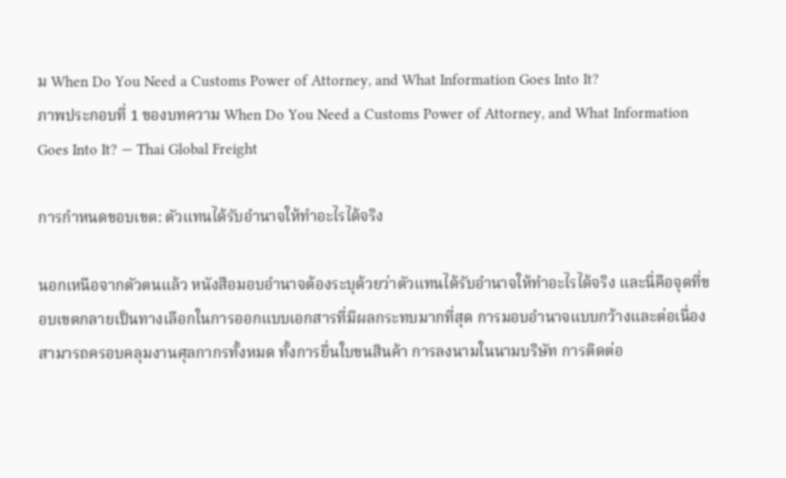ม When Do You Need a Customs Power of Attorney, and What Information Goes Into It?
ภาพประกอบที่ 1 ของบทความ When Do You Need a Customs Power of Attorney, and What Information Goes Into It? — Thai Global Freight

การกำหนดขอบเขต: ตัวแทนได้รับอำนาจให้ทำอะไรได้จริง

นอกเหนือจากตัวตนแล้ว หนังสือมอบอำนาจต้องระบุด้วยว่าตัวแทนได้รับอำนาจให้ทำอะไรได้จริง และนี่คือจุดที่ขอบเขตกลายเป็นทางเลือกในการออกแบบเอกสารที่มีผลกระทบมากที่สุด การมอบอำนาจแบบกว้างและต่อเนื่องสามารถครอบคลุมงานศุลกากรทั้งหมด ทั้งการยื่นใบขนสินค้า การลงนามในนามบริษัท การติดต่อ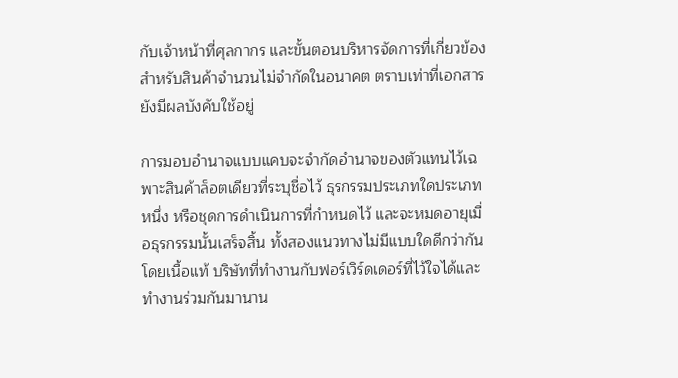กับเจ้าหน้าที่ศุลกากร และขั้นตอนบริหารจัดการที่เกี่ยวข้อง สำหรับสินค้าจำนวนไม่จำกัดในอนาคต ตราบเท่าที่เอกสารยังมีผลบังคับใช้อยู่

การมอบอำนาจแบบแคบจะจำกัดอำนาจของตัวแทนไว้เฉพาะสินค้าล็อตเดียวที่ระบุชื่อไว้ ธุรกรรมประเภทใดประเภทหนึ่ง หรือชุดการดำเนินการที่กำหนดไว้ และจะหมดอายุเมื่อธุรกรรมนั้นเสร็จสิ้น ทั้งสองแนวทางไม่มีแบบใดดีกว่ากันโดยเนื้อแท้ บริษัทที่ทำงานกับฟอร์เวิร์ดเดอร์ที่ไว้ใจได้และทำงานร่วมกันมานาน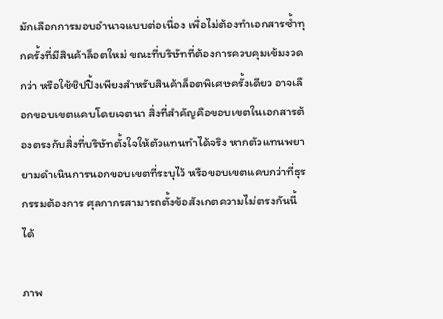มักเลือกการมอบอำนาจแบบต่อเนื่อง เพื่อไม่ต้องทำเอกสารซ้ำทุกครั้งที่มีสินค้าล็อตใหม่ ขณะที่บริษัทที่ต้องการควบคุมเข้มงวดกว่า หรือใช้ชิปปิ้งเพียงสำหรับสินค้าล็อตพิเศษครั้งเดียว อาจเลือกขอบเขตแคบโดยเจตนา สิ่งที่สำคัญคือขอบเขตในเอกสารต้องตรงกับสิ่งที่บริษัทตั้งใจให้ตัวแทนทำได้จริง หากตัวแทนพยายามดำเนินการนอกขอบเขตที่ระบุไว้ หรือขอบเขตแคบกว่าที่ธุรกรรมต้องการ ศุลกากรสามารถตั้งข้อสังเกตความไม่ตรงกันนี้ได้

ภาพ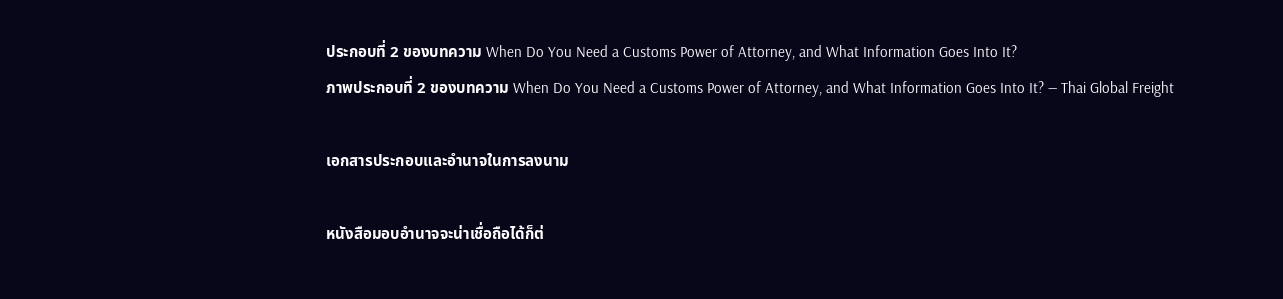ประกอบที่ 2 ของบทความ When Do You Need a Customs Power of Attorney, and What Information Goes Into It?
ภาพประกอบที่ 2 ของบทความ When Do You Need a Customs Power of Attorney, and What Information Goes Into It? — Thai Global Freight

เอกสารประกอบและอำนาจในการลงนาม

หนังสือมอบอำนาจจะน่าเชื่อถือได้ก็ต่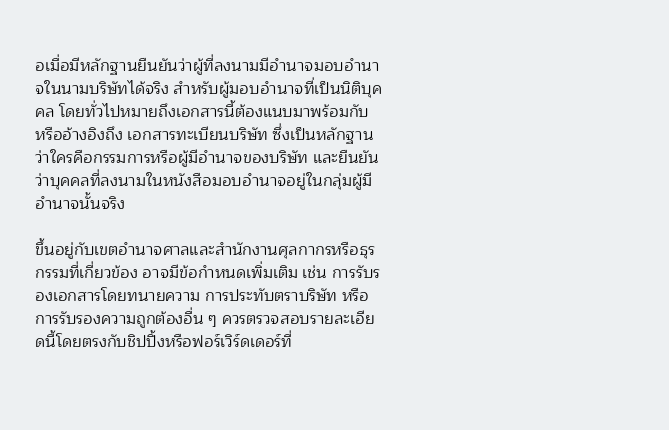อเมื่อมีหลักฐานยืนยันว่าผู้ที่ลงนามมีอำนาจมอบอำนาจในนามบริษัทได้จริง สำหรับผู้มอบอำนาจที่เป็นนิติบุคคล โดยทั่วไปหมายถึงเอกสารนี้ต้องแนบมาพร้อมกับ หรืออ้างอิงถึง เอกสารทะเบียนบริษัท ซึ่งเป็นหลักฐานว่าใครคือกรรมการหรือผู้มีอำนาจของบริษัท และยืนยันว่าบุคคลที่ลงนามในหนังสือมอบอำนาจอยู่ในกลุ่มผู้มีอำนาจนั้นจริง

ขึ้นอยู่กับเขตอำนาจศาลและสำนักงานศุลกากรหรือธุรกรรมที่เกี่ยวข้อง อาจมีข้อกำหนดเพิ่มเติม เช่น การรับรองเอกสารโดยทนายความ การประทับตราบริษัท หรือการรับรองความถูกต้องอื่น ๆ ควรตรวจสอบรายละเอียดนี้โดยตรงกับชิปปิ้งหรือฟอร์เวิร์ดเดอร์ที่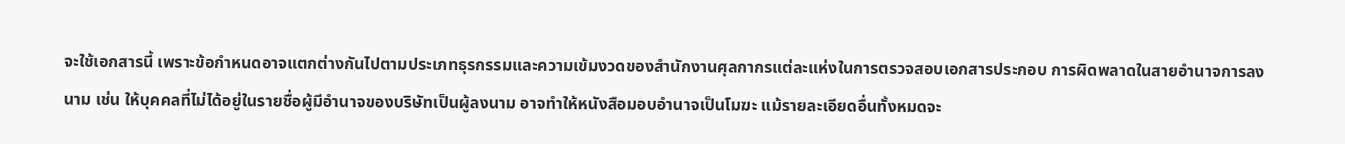จะใช้เอกสารนี้ เพราะข้อกำหนดอาจแตกต่างกันไปตามประเภทธุรกรรมและความเข้มงวดของสำนักงานศุลกากรแต่ละแห่งในการตรวจสอบเอกสารประกอบ การผิดพลาดในสายอำนาจการลงนาม เช่น ให้บุคคลที่ไม่ได้อยู่ในรายชื่อผู้มีอำนาจของบริษัทเป็นผู้ลงนาม อาจทำให้หนังสือมอบอำนาจเป็นโมฆะ แม้รายละเอียดอื่นทั้งหมดจะ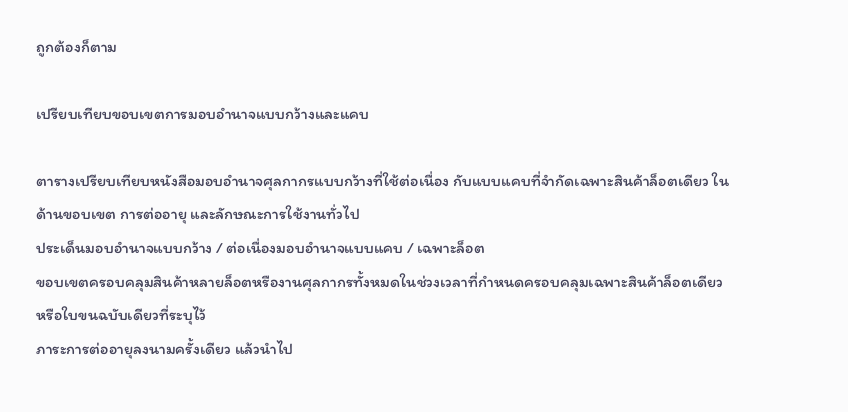ถูกต้องก็ตาม

เปรียบเทียบขอบเขตการมอบอำนาจแบบกว้างและแคบ

ตารางเปรียบเทียบหนังสือมอบอำนาจศุลกากรแบบกว้างที่ใช้ต่อเนื่อง กับแบบแคบที่จำกัดเฉพาะสินค้าล็อตเดียว ในด้านขอบเขต การต่ออายุ และลักษณะการใช้งานทั่วไป
ประเด็นมอบอำนาจแบบกว้าง / ต่อเนื่องมอบอำนาจแบบแคบ / เฉพาะล็อต
ขอบเขตครอบคลุมสินค้าหลายล็อตหรืองานศุลกากรทั้งหมดในช่วงเวลาที่กำหนดครอบคลุมเฉพาะสินค้าล็อตเดียวหรือใบขนฉบับเดียวที่ระบุไว้
ภาระการต่ออายุลงนามครั้งเดียว แล้วนำไป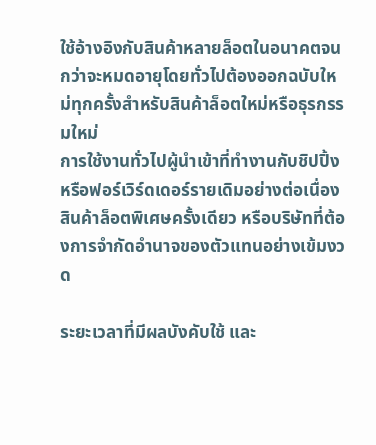ใช้อ้างอิงกับสินค้าหลายล็อตในอนาคตจนกว่าจะหมดอายุโดยทั่วไปต้องออกฉบับใหม่ทุกครั้งสำหรับสินค้าล็อตใหม่หรือธุรกรรมใหม่
การใช้งานทั่วไปผู้นำเข้าที่ทำงานกับชิปปิ้งหรือฟอร์เวิร์ดเดอร์รายเดิมอย่างต่อเนื่องสินค้าล็อตพิเศษครั้งเดียว หรือบริษัทที่ต้องการจำกัดอำนาจของตัวแทนอย่างเข้มงวด

ระยะเวลาที่มีผลบังคับใช้ และ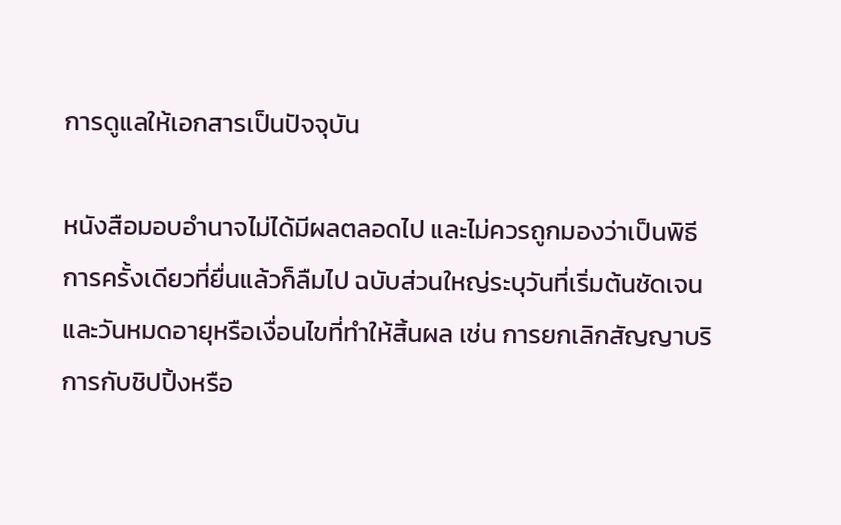การดูแลให้เอกสารเป็นปัจจุบัน

หนังสือมอบอำนาจไม่ได้มีผลตลอดไป และไม่ควรถูกมองว่าเป็นพิธีการครั้งเดียวที่ยื่นแล้วก็ลืมไป ฉบับส่วนใหญ่ระบุวันที่เริ่มต้นชัดเจน และวันหมดอายุหรือเงื่อนไขที่ทำให้สิ้นผล เช่น การยกเลิกสัญญาบริการกับชิปปิ้งหรือ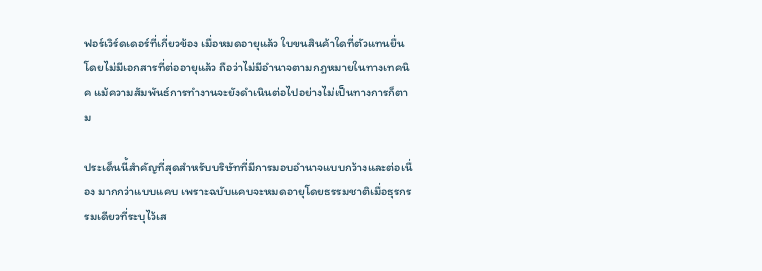ฟอร์เวิร์ดเดอร์ที่เกี่ยวข้อง เมื่อหมดอายุแล้ว ใบขนสินค้าใดที่ตัวแทนยื่นโดยไม่มีเอกสารที่ต่ออายุแล้ว ถือว่าไม่มีอำนาจตามกฎหมายในทางเทคนิค แม้ความสัมพันธ์การทำงานจะยังดำเนินต่อไปอย่างไม่เป็นทางการก็ตาม

ประเด็นนี้สำคัญที่สุดสำหรับบริษัทที่มีการมอบอำนาจแบบกว้างและต่อเนื่อง มากกว่าแบบแคบ เพราะฉบับแคบจะหมดอายุโดยธรรมชาติเมื่อธุรกรรมเดียวที่ระบุไว้เส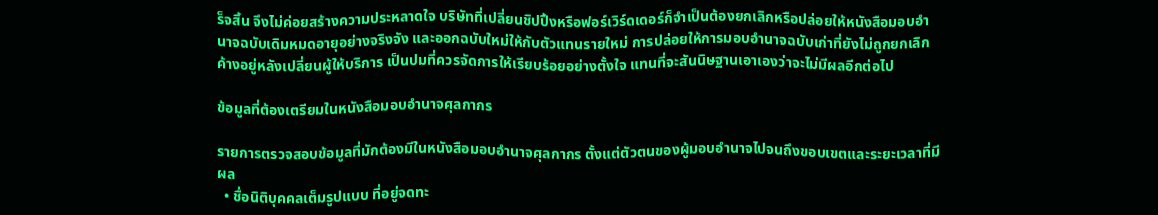ร็จสิ้น จึงไม่ค่อยสร้างความประหลาดใจ บริษัทที่เปลี่ยนชิปปิ้งหรือฟอร์เวิร์ดเดอร์ก็จำเป็นต้องยกเลิกหรือปล่อยให้หนังสือมอบอำนาจฉบับเดิมหมดอายุอย่างจริงจัง และออกฉบับใหม่ให้กับตัวแทนรายใหม่ การปล่อยให้การมอบอำนาจฉบับเก่าที่ยังไม่ถูกยกเลิกค้างอยู่หลังเปลี่ยนผู้ให้บริการ เป็นปมที่ควรจัดการให้เรียบร้อยอย่างตั้งใจ แทนที่จะสันนิษฐานเอาเองว่าจะไม่มีผลอีกต่อไป

ข้อมูลที่ต้องเตรียมในหนังสือมอบอำนาจศุลกากร

รายการตรวจสอบข้อมูลที่มักต้องมีในหนังสือมอบอำนาจศุลกากร ตั้งแต่ตัวตนของผู้มอบอำนาจไปจนถึงขอบเขตและระยะเวลาที่มีผล
  • ชื่อนิติบุคคลเต็มรูปแบบ ที่อยู่จดทะ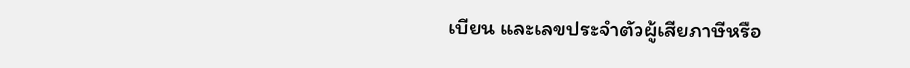เบียน และเลขประจำตัวผู้เสียภาษีหรือ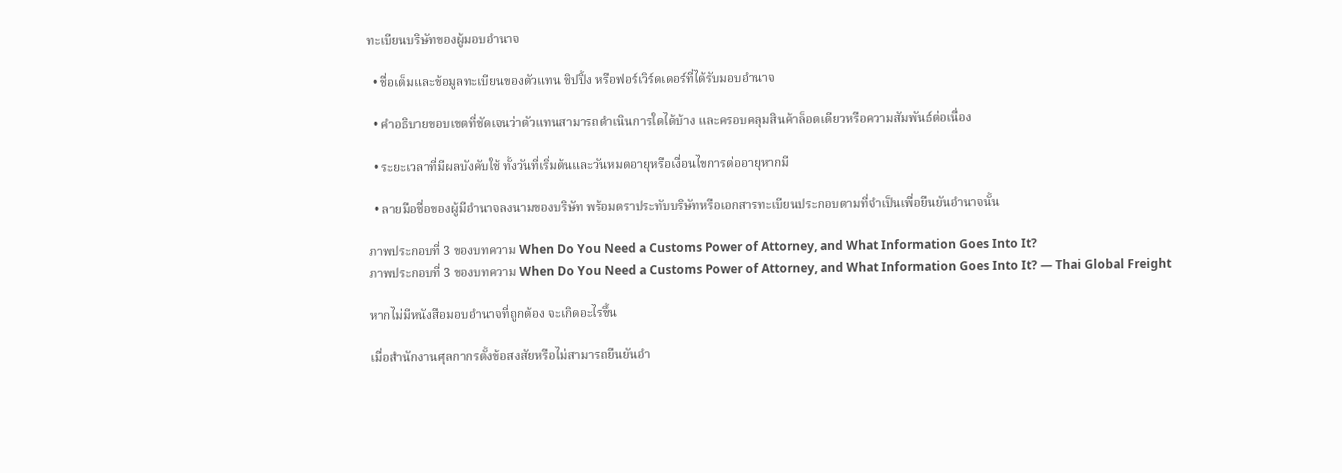ทะเบียนบริษัทของผู้มอบอำนาจ

  • ชื่อเต็มและข้อมูลทะเบียนของตัวแทน ชิปปิ้ง หรือฟอร์เวิร์ดเดอร์ที่ได้รับมอบอำนาจ

  • คำอธิบายขอบเขตที่ชัดเจนว่าตัวแทนสามารถดำเนินการใดได้บ้าง และครอบคลุมสินค้าล็อตเดียวหรือความสัมพันธ์ต่อเนื่อง

  • ระยะเวลาที่มีผลบังคับใช้ ทั้งวันที่เริ่มต้นและวันหมดอายุหรือเงื่อนไขการต่ออายุหากมี

  • ลายมือชื่อของผู้มีอำนาจลงนามของบริษัท พร้อมตราประทับบริษัทหรือเอกสารทะเบียนประกอบตามที่จำเป็นเพื่อยืนยันอำนาจนั้น

ภาพประกอบที่ 3 ของบทความ When Do You Need a Customs Power of Attorney, and What Information Goes Into It?
ภาพประกอบที่ 3 ของบทความ When Do You Need a Customs Power of Attorney, and What Information Goes Into It? — Thai Global Freight

หากไม่มีหนังสือมอบอำนาจที่ถูกต้อง จะเกิดอะไรขึ้น

เมื่อสำนักงานศุลกากรตั้งข้อสงสัยหรือไม่สามารถยืนยันอำ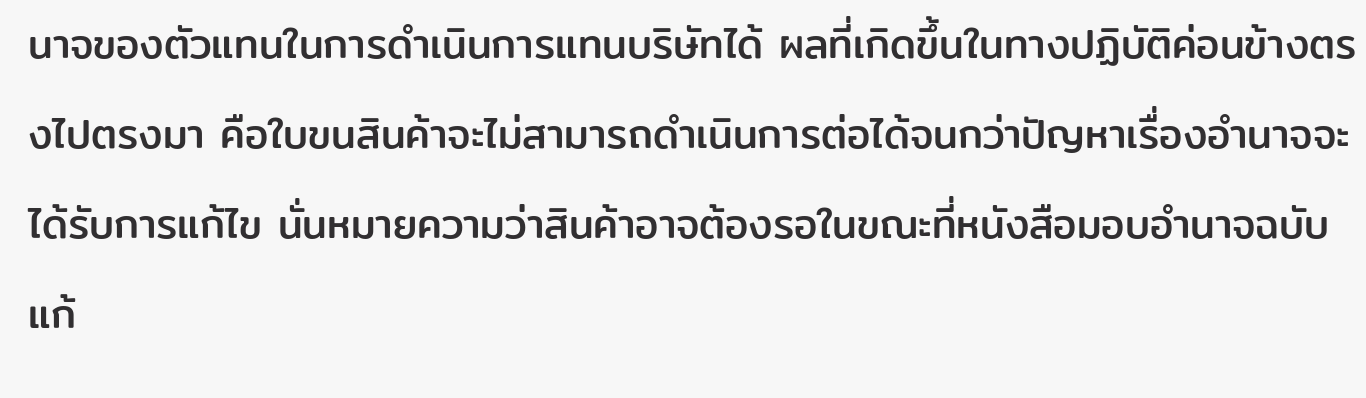นาจของตัวแทนในการดำเนินการแทนบริษัทได้ ผลที่เกิดขึ้นในทางปฏิบัติค่อนข้างตรงไปตรงมา คือใบขนสินค้าจะไม่สามารถดำเนินการต่อได้จนกว่าปัญหาเรื่องอำนาจจะได้รับการแก้ไข นั่นหมายความว่าสินค้าอาจต้องรอในขณะที่หนังสือมอบอำนาจฉบับแก้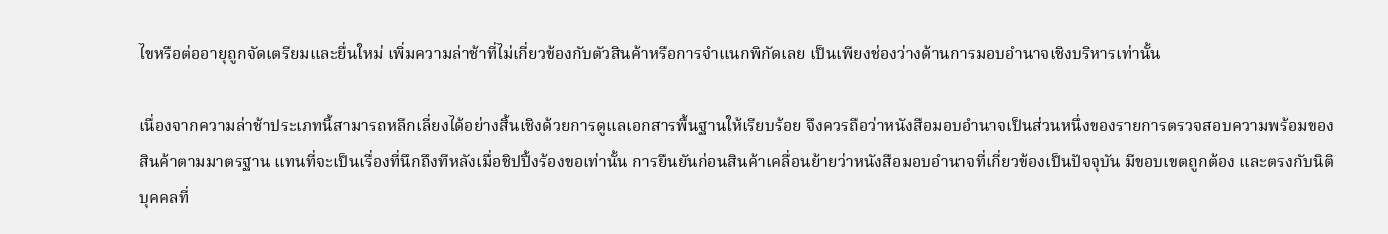ไขหรือต่ออายุถูกจัดเตรียมและยื่นใหม่ เพิ่มความล่าช้าที่ไม่เกี่ยวข้องกับตัวสินค้าหรือการจำแนกพิกัดเลย เป็นเพียงช่องว่างด้านการมอบอำนาจเชิงบริหารเท่านั้น

เนื่องจากความล่าช้าประเภทนี้สามารถหลีกเลี่ยงได้อย่างสิ้นเชิงด้วยการดูแลเอกสารพื้นฐานให้เรียบร้อย จึงควรถือว่าหนังสือมอบอำนาจเป็นส่วนหนึ่งของรายการตรวจสอบความพร้อมของสินค้าตามมาตรฐาน แทนที่จะเป็นเรื่องที่นึกถึงทีหลังเมื่อชิปปิ้งร้องขอเท่านั้น การยืนยันก่อนสินค้าเคลื่อนย้ายว่าหนังสือมอบอำนาจที่เกี่ยวข้องเป็นปัจจุบัน มีขอบเขตถูกต้อง และตรงกับนิติบุคคลที่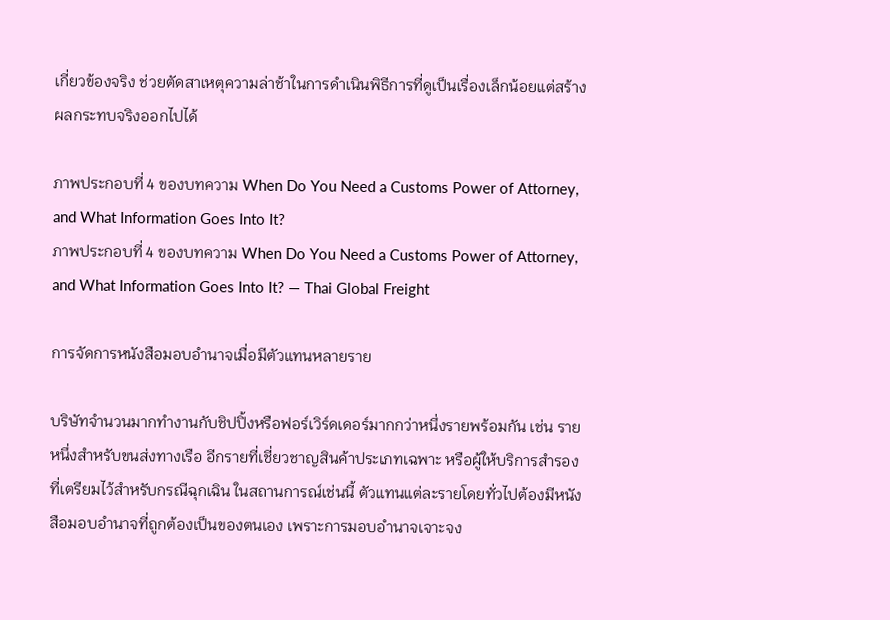เกี่ยวข้องจริง ช่วยตัดสาเหตุความล่าช้าในการดำเนินพิธีการที่ดูเป็นเรื่องเล็กน้อยแต่สร้างผลกระทบจริงออกไปได้

ภาพประกอบที่ 4 ของบทความ When Do You Need a Customs Power of Attorney, and What Information Goes Into It?
ภาพประกอบที่ 4 ของบทความ When Do You Need a Customs Power of Attorney, and What Information Goes Into It? — Thai Global Freight

การจัดการหนังสือมอบอำนาจเมื่อมีตัวแทนหลายราย

บริษัทจำนวนมากทำงานกับชิปปิ้งหรือฟอร์เวิร์ดเดอร์มากกว่าหนึ่งรายพร้อมกัน เช่น รายหนึ่งสำหรับขนส่งทางเรือ อีกรายที่เชี่ยวชาญสินค้าประเภทเฉพาะ หรือผู้ให้บริการสำรองที่เตรียมไว้สำหรับกรณีฉุกเฉิน ในสถานการณ์เช่นนี้ ตัวแทนแต่ละรายโดยทั่วไปต้องมีหนังสือมอบอำนาจที่ถูกต้องเป็นของตนเอง เพราะการมอบอำนาจเจาะจง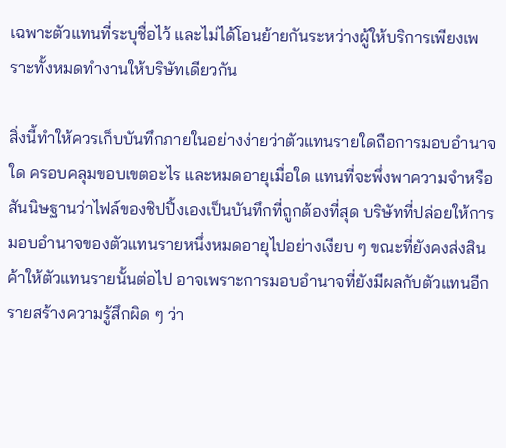เฉพาะตัวแทนที่ระบุชื่อไว้ และไม่ได้โอนย้ายกันระหว่างผู้ให้บริการเพียงเพราะทั้งหมดทำงานให้บริษัทเดียวกัน

สิ่งนี้ทำให้ควรเก็บบันทึกภายในอย่างง่ายว่าตัวแทนรายใดถือการมอบอำนาจใด ครอบคลุมขอบเขตอะไร และหมดอายุเมื่อใด แทนที่จะพึ่งพาความจำหรือสันนิษฐานว่าไฟล์ของชิปปิ้งเองเป็นบันทึกที่ถูกต้องที่สุด บริษัทที่ปล่อยให้การมอบอำนาจของตัวแทนรายหนึ่งหมดอายุไปอย่างเงียบ ๆ ขณะที่ยังคงส่งสินค้าให้ตัวแทนรายนั้นต่อไป อาจเพราะการมอบอำนาจที่ยังมีผลกับตัวแทนอีกรายสร้างความรู้สึกผิด ๆ ว่า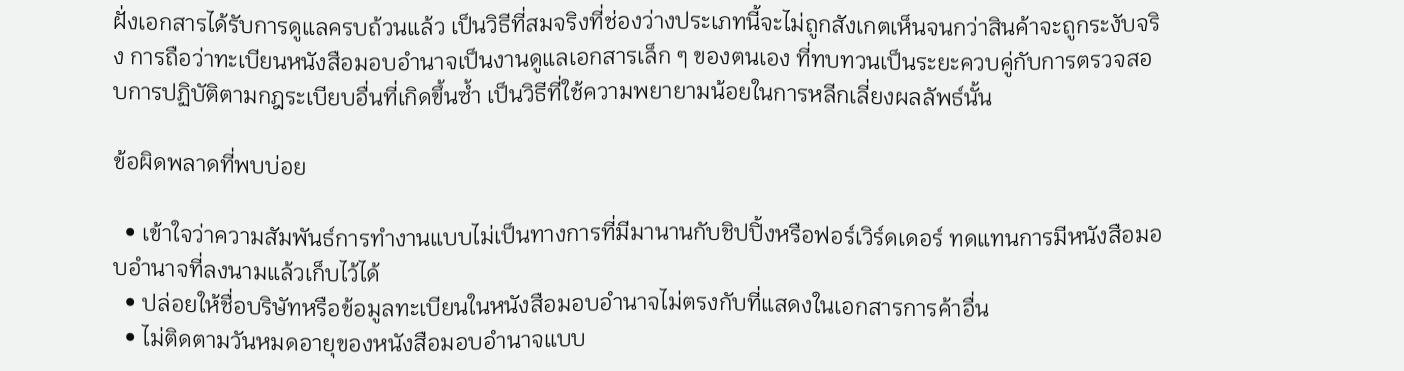ฝั่งเอกสารได้รับการดูแลครบถ้วนแล้ว เป็นวิธีที่สมจริงที่ช่องว่างประเภทนี้จะไม่ถูกสังเกตเห็นจนกว่าสินค้าจะถูกระงับจริง การถือว่าทะเบียนหนังสือมอบอำนาจเป็นงานดูแลเอกสารเล็ก ๆ ของตนเอง ที่ทบทวนเป็นระยะควบคู่กับการตรวจสอบการปฏิบัติตามกฎระเบียบอื่นที่เกิดขึ้นซ้ำ เป็นวิธีที่ใช้ความพยายามน้อยในการหลีกเลี่ยงผลลัพธ์นั้น

ข้อผิดพลาดที่พบบ่อย

  • เข้าใจว่าความสัมพันธ์การทำงานแบบไม่เป็นทางการที่มีมานานกับชิปปิ้งหรือฟอร์เวิร์ดเดอร์ ทดแทนการมีหนังสือมอบอำนาจที่ลงนามแล้วเก็บไว้ได้
  • ปล่อยให้ชื่อบริษัทหรือข้อมูลทะเบียนในหนังสือมอบอำนาจไม่ตรงกับที่แสดงในเอกสารการค้าอื่น
  • ไม่ติดตามวันหมดอายุของหนังสือมอบอำนาจแบบ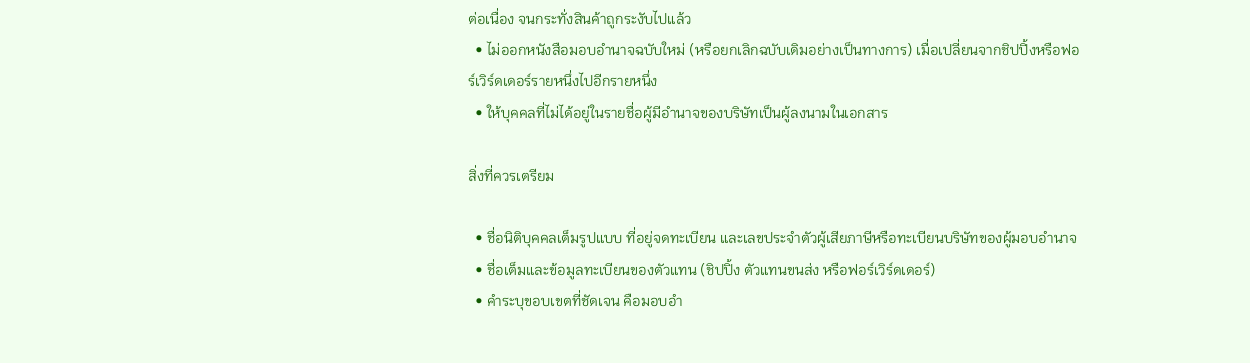ต่อเนื่อง จนกระทั่งสินค้าถูกระงับไปแล้ว
  • ไม่ออกหนังสือมอบอำนาจฉบับใหม่ (หรือยกเลิกฉบับเดิมอย่างเป็นทางการ) เมื่อเปลี่ยนจากชิปปิ้งหรือฟอร์เวิร์ดเดอร์รายหนึ่งไปอีกรายหนึ่ง
  • ให้บุคคลที่ไม่ได้อยู่ในรายชื่อผู้มีอำนาจของบริษัทเป็นผู้ลงนามในเอกสาร

สิ่งที่ควรเตรียม

  • ชื่อนิติบุคคลเต็มรูปแบบ ที่อยู่จดทะเบียน และเลขประจำตัวผู้เสียภาษีหรือทะเบียนบริษัทของผู้มอบอำนาจ
  • ชื่อเต็มและข้อมูลทะเบียนของตัวแทน (ชิปปิ้ง ตัวแทนขนส่ง หรือฟอร์เวิร์ดเดอร์)
  • คำระบุขอบเขตที่ชัดเจน คือมอบอำ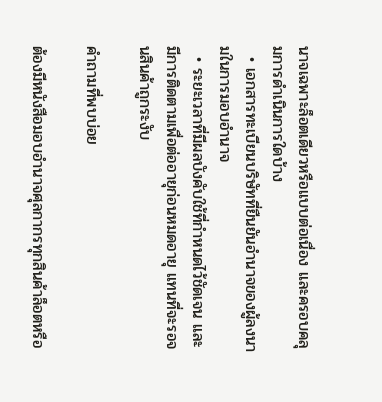นาจเฉพาะล็อตเดียวหรือแบบต่อเนื่อง และครอบคลุมการดำเนินการใดบ้าง
  • เอกสารทะเบียนบริษัทที่ยืนยันอำนาจของผู้ลงนามในการมอบอำนาจ
  • ระยะเวลาที่มีผลบังคับใช้ที่กำหนดไว้ชัดเจน และมีการติดตามเพื่อต่ออายุก่อนหมดอายุ แทนที่จะรอจนสินค้าถูกระงับ

คำถามที่พบบ่อย

ต้องมีหนังสือมอบอำนาจศุลกากรทุกสินค้าล็อตหรือ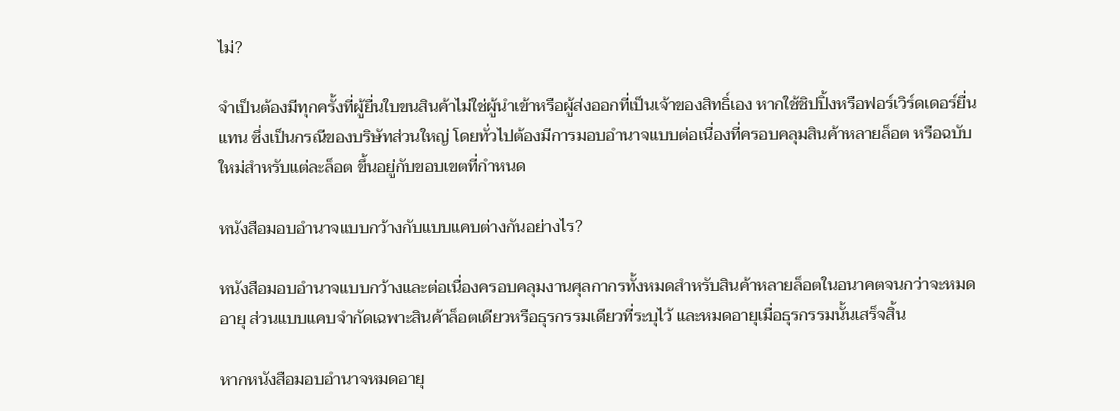ไม่?

จำเป็นต้องมีทุกครั้งที่ผู้ยื่นใบขนสินค้าไม่ใช่ผู้นำเข้าหรือผู้ส่งออกที่เป็นเจ้าของสิทธิ์เอง หากใช้ชิปปิ้งหรือฟอร์เวิร์ดเดอร์ยื่นแทน ซึ่งเป็นกรณีของบริษัทส่วนใหญ่ โดยทั่วไปต้องมีการมอบอำนาจแบบต่อเนื่องที่ครอบคลุมสินค้าหลายล็อต หรือฉบับใหม่สำหรับแต่ละล็อต ขึ้นอยู่กับขอบเขตที่กำหนด

หนังสือมอบอำนาจแบบกว้างกับแบบแคบต่างกันอย่างไร?

หนังสือมอบอำนาจแบบกว้างและต่อเนื่องครอบคลุมงานศุลกากรทั้งหมดสำหรับสินค้าหลายล็อตในอนาคตจนกว่าจะหมดอายุ ส่วนแบบแคบจำกัดเฉพาะสินค้าล็อตเดียวหรือธุรกรรมเดียวที่ระบุไว้ และหมดอายุเมื่อธุรกรรมนั้นเสร็จสิ้น

หากหนังสือมอบอำนาจหมดอายุ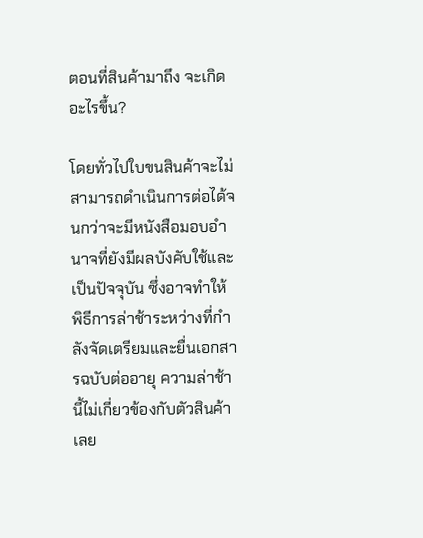ตอนที่สินค้ามาถึง จะเกิดอะไรขึ้น?

โดยทั่วไปใบขนสินค้าจะไม่สามารถดำเนินการต่อได้จนกว่าจะมีหนังสือมอบอำนาจที่ยังมีผลบังคับใช้และเป็นปัจจุบัน ซึ่งอาจทำให้พิธีการล่าช้าระหว่างที่กำลังจัดเตรียมและยื่นเอกสารฉบับต่ออายุ ความล่าช้านี้ไม่เกี่ยวข้องกับตัวสินค้าเลย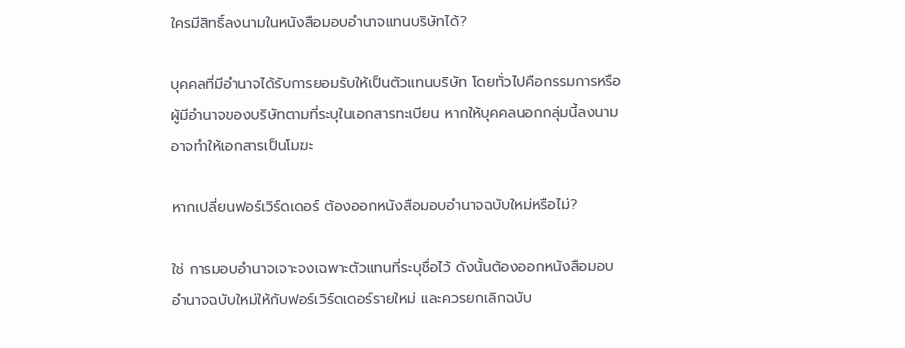ใครมีสิทธิ์ลงนามในหนังสือมอบอำนาจแทนบริษัทได้?

บุคคลที่มีอำนาจได้รับการยอมรับให้เป็นตัวแทนบริษัท โดยทั่วไปคือกรรมการหรือผู้มีอำนาจของบริษัทตามที่ระบุในเอกสารทะเบียน หากให้บุคคลนอกกลุ่มนี้ลงนาม อาจทำให้เอกสารเป็นโมฆะ

หากเปลี่ยนฟอร์เวิร์ดเดอร์ ต้องออกหนังสือมอบอำนาจฉบับใหม่หรือไม่?

ใช่ การมอบอำนาจเจาะจงเฉพาะตัวแทนที่ระบุชื่อไว้ ดังนั้นต้องออกหนังสือมอบอำนาจฉบับใหม่ให้กับฟอร์เวิร์ดเดอร์รายใหม่ และควรยกเลิกฉบับ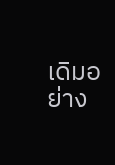เดิมอย่าง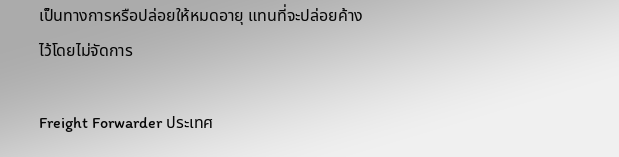เป็นทางการหรือปล่อยให้หมดอายุ แทนที่จะปล่อยค้างไว้โดยไม่จัดการ

Freight Forwarder ประเทศ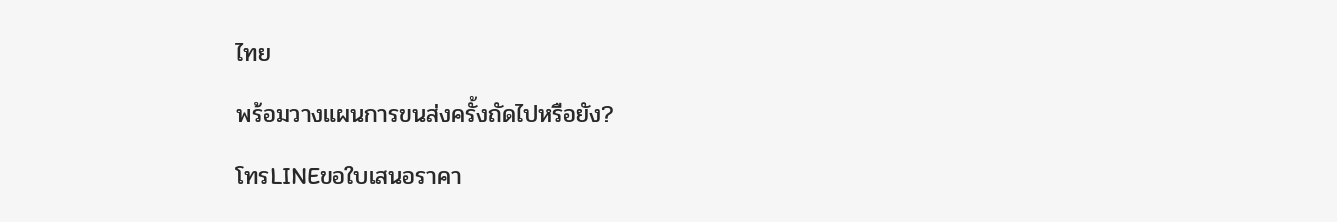ไทย

พร้อมวางแผนการขนส่งครั้งถัดไปหรือยัง?

โทรLINEขอใบเสนอราคา